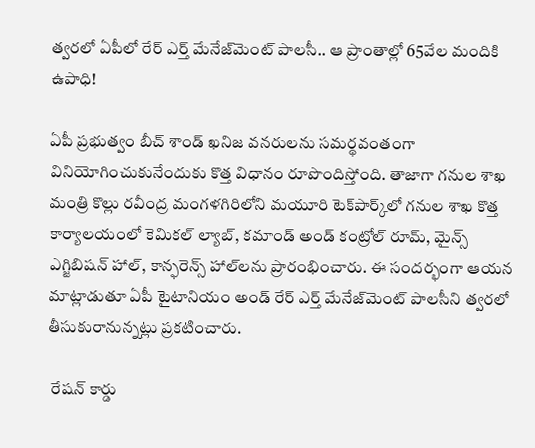త్వరలో ఏపీలో రేర్ ఎర్త్ మేనేజ్‌మెంట్ పాలసీ.. ఆ ప్రాంతాల్లో 65వేల మందికి ఉపాధి!

ఏపీ ప్రభుత్వం బీచ్ శాండ్ ఖనిజ వనరులను సమర్థవంతంగా వినియోగించుకునేందుకు కొత్త విధానం రూపొందిస్తోంది. తాజాగా గనుల శాఖ మంత్రి కొల్లు రవీంద్ర మంగళగిరిలోని మయూరి టెక్‌పార్క్‌లో గనుల శాఖ కొత్త కార్యాలయంలో కెమికల్ ల్యాబ్, కమాండ్ అండ్ కంట్రోల్ రూమ్, మైన్స్ ఎగ్జిబిషన్ హాల్, కాన్ఫరెన్స్ హాల్‌లను ప్రారంభించారు. ఈ సందర్భంగా ఆయన మాట్లాడుతూ ఏపీ టైటానియం అండ్ రేర్ ఎర్త్ మేనేజ్‌మెంట్ పాలసీని త్వరలో తీసుకురానున్నట్లు ప్రకటించారు.

 రేషన్ కార్డు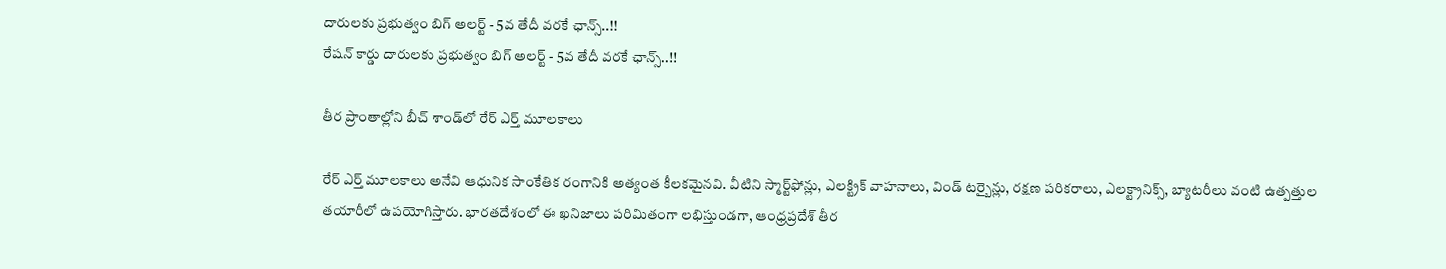దారులకు ప్రభుత్వం బిగ్ అలర్ట్ - 5వ తేదీ వరకే ఛాన్స్..!!
రేషన్ కార్డు దారులకు ప్రభుత్వం బిగ్ అలర్ట్ - 5వ తేదీ వరకే ఛాన్స్..!!

తీర ప్రాంతాల్లోని బీచ్ శాండ్‌లో రేర్ ఎర్త్ మూలకాలు

రేర్ ఎర్త్ మూలకాలు అనేవి ఆధునిక సాంకేతిక రంగానికి అత్యంత కీలకమైనవి. వీటిని స్మార్ట్‌ఫోన్లు, ఎలక్ట్రిక్ వాహనాలు, విండ్ టర్బైన్లు, రక్షణ పరికరాలు, ఎలక్ట్రానిక్స్, బ్యాటరీలు వంటి ఉత్పత్తుల తయారీలో ఉపయోగిస్తారు. భారతదేశంలో ఈ ఖనిజాలు పరిమితంగా లభిస్తుండగా, ఆంధ్రప్రదేశ్ తీర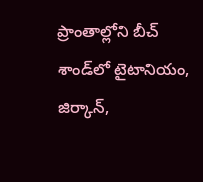ప్రాంతాల్లోని బీచ్ శాండ్‌లో టైటానియం, జిర్కాన్,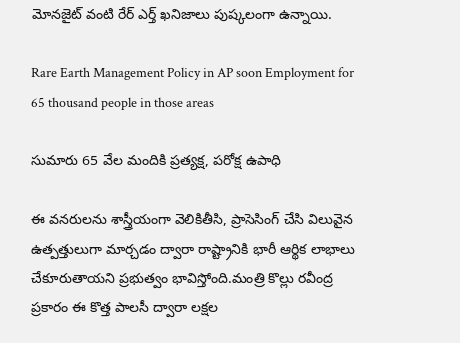మోనజైట్ వంటి రేర్ ఎర్త్ ఖనిజాలు పుష్కలంగా ఉన్నాయి.

Rare Earth Management Policy in AP soon Employment for 65 thousand people in those areas

సుమారు 65 వేల మందికి ప్రత్యక్ష, పరోక్ష ఉపాధి

ఈ వనరులను శాస్త్రీయంగా వెలికితీసి, ప్రాసెసింగ్ చేసి విలువైన ఉత్పత్తులుగా మార్చడం ద్వారా రాష్ట్రానికి భారీ ఆర్థిక లాభాలు చేకూరుతాయని ప్రభుత్వం భావిస్తోంది.మంత్రి కొల్లు రవీంద్ర ప్రకారం ఈ కొత్త పాలసీ ద్వారా లక్షల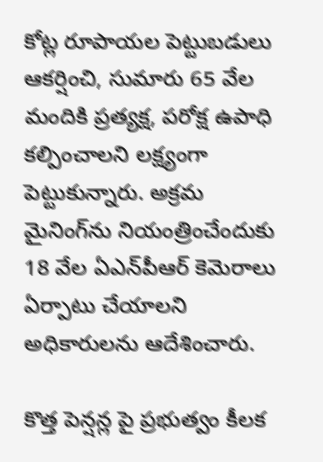కోట్ల రూపాయల పెట్టుబడులు ఆకర్షించి, సుమారు 65 వేల మందికి ప్రత్యక్ష, పరోక్ష ఉపాధి కల్పించాలని లక్ష్యంగా పెట్టుకున్నారు. అక్రమ మైనింగ్‌ను నియంత్రించేందుకు 18 వేల ఏఎన్‌పీఆర్ కెమెరాలు ఏర్పాటు చేయాలని అధికారులను ఆదేశించారు.

కొత్త పెన్షన్ల పై ప్రభుత్వం కీలక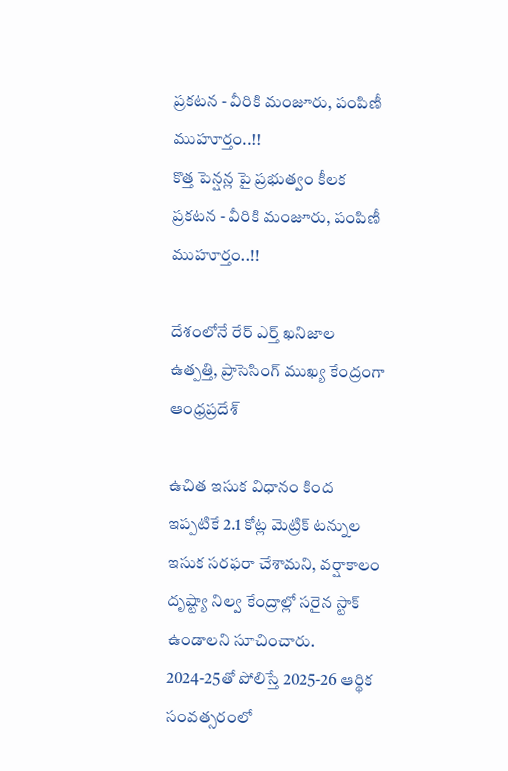ప్రకటన - వీరికి మంజూరు, పంపిణీ ముహూర్తం..!!
కొత్త పెన్షన్ల పై ప్రభుత్వం కీలక ప్రకటన - వీరికి మంజూరు, పంపిణీ ముహూర్తం..!!

దేశంలోనే రేర్ ఎర్త్ ఖనిజాల ఉత్పత్తి, ప్రాసెసింగ్ ముఖ్య కేంద్రంగా ఆంధ్రప్రదేశ్

ఉచిత ఇసుక విధానం కింద ఇప్పటికే 2.1 కోట్ల మెట్రిక్ టన్నుల ఇసుక సరఫరా చేశామని, వర్షాకాలం దృష్ట్యా నిల్వ కేంద్రాల్లో సరైన స్టాక్ ఉండాలని సూచించారు. 2024-25తో పోలిస్తే 2025-26 ఆర్థిక సంవత్సరంలో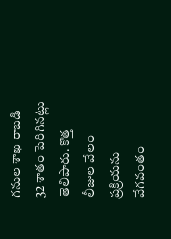గనుల శాఖ రాబడి 32 శాతం పెరిగినట్లు తెలిపారు. కొత్త లీజుల వేలం ప్రక్రియను వేగవంతం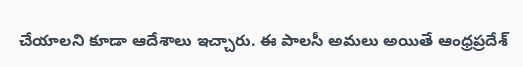చేయాలని కూడా ఆదేశాలు ఇచ్చారు. ఈ పాలసీ అమలు అయితే ఆంధ్రప్రదేశ్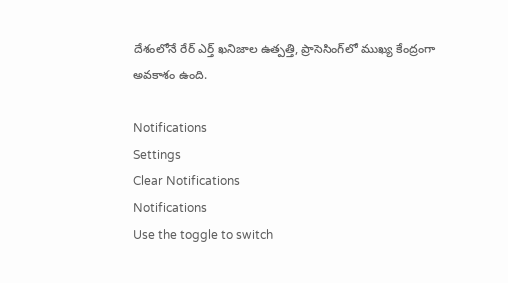దేశంలోనే రేర్ ఎర్త్ ఖనిజాల ఉత్పత్తి, ప్రాసెసింగ్‌లో ముఖ్య కేంద్రంగా అవకాశం ఉంది.

Notifications
Settings
Clear Notifications
Notifications
Use the toggle to switch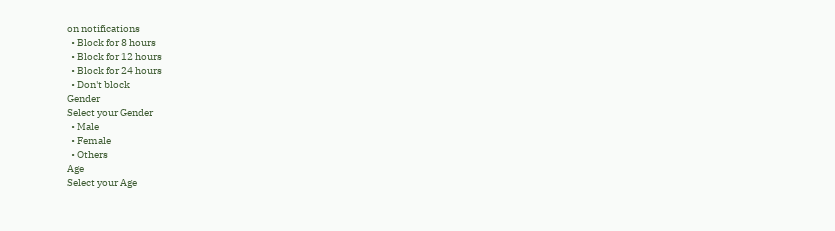on notifications
  • Block for 8 hours
  • Block for 12 hours
  • Block for 24 hours
  • Don't block
Gender
Select your Gender
  • Male
  • Female
  • Others
Age
Select your Age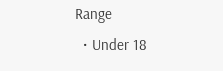Range
  • Under 18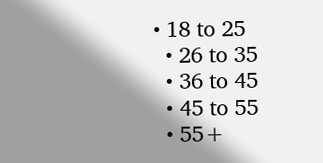• 18 to 25
  • 26 to 35
  • 36 to 45
  • 45 to 55
  • 55+